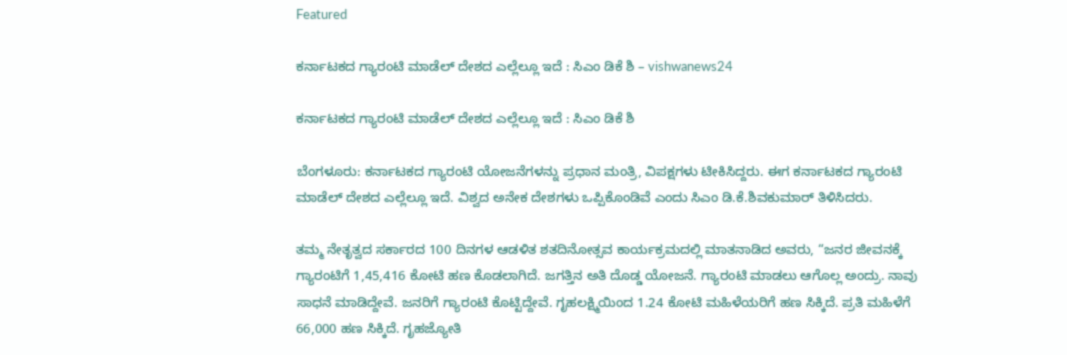Featured

ಕರ್ನಾಟಕದ ಗ್ಯಾರಂಟಿ ಮಾಡೆಲ್ ದೇಶದ ಎಲ್ಲೆಲ್ಲೂ ಇದೆ : ಸಿಎಂ ಡಿಕೆ ಶಿ – vishwanews24

ಕರ್ನಾಟಕದ ಗ್ಯಾರಂಟಿ ಮಾಡೆಲ್ ದೇಶದ ಎಲ್ಲೆಲ್ಲೂ ಇದೆ : ಸಿಎಂ ಡಿಕೆ ಶಿ

ಬೆಂಗಳೂರು: ಕರ್ನಾಟಕದ ಗ್ಯಾರಂಟಿ ಯೋಜನೆಗಳನ್ನು ಪ್ರಧಾನ ಮಂತ್ರಿ, ವಿಪಕ್ಷಗಳು ಟೀಕಿಸಿದ್ದರು. ಈಗ ಕರ್ನಾಟಕದ ಗ್ಯಾರಂಟಿ ಮಾಡೆಲ್ ದೇಶದ ಎಲ್ಲೆಲ್ಲೂ ಇದೆ. ವಿಶ್ವದ ಅನೇಕ ದೇಶಗಳು ಒಪ್ಪಿಕೊಂಡಿವೆ ಎಂದು ಸಿಎಂ ಡಿ.ಕೆ.ಶಿವಕುಮಾರ್ ತಿಳಿಸಿದರು.

ತಮ್ಮ ನೇತೃತ್ವದ ಸರ್ಕಾರದ 100 ದಿನಗಳ ಆಡಳಿತ ಶತದಿನೋತ್ಸವ ಕಾರ್ಯಕ್ರಮದಲ್ಲಿ ಮಾತನಾಡಿದ ಅವರು, “ಜನರ ಜೀವನಕ್ಕೆ ಗ್ಯಾರಂಟಿಗೆ 1,45,416 ಕೋಟಿ ಹಣ ಕೊಡಲಾಗಿದೆ. ಜಗತ್ತಿನ ಅತಿ ದೊಡ್ಡ ಯೋಜನೆ. ಗ್ಯಾರಂಟಿ ಮಾಡಲು ಆಗೊಲ್ಲ ಅಂದ್ರು. ನಾವು ಸಾಧನೆ ಮಾಡಿದ್ದೇವೆ. ಜನರಿಗೆ ಗ್ಯಾರಂಟಿ ಕೊಟ್ಟಿದ್ದೇವೆ. ಗೃಹಲಕ್ಷ್ಮಿಯಿಂದ 1.24 ಕೋಟಿ ಮಹಿಳೆಯರಿಗೆ ಹಣ ಸಿಕ್ಕಿದೆ. ಪ್ರತಿ ಮಹಿಳೆಗೆ 66,000 ಹಣ ಸಿಕ್ಕಿದೆ. ಗೃಹಜ್ಯೋತಿ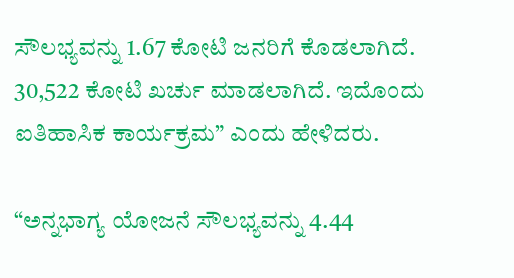ಸೌಲಭ್ಯವನ್ನು 1.67 ಕೋಟಿ ಜನರಿಗೆ ಕೊಡಲಾಗಿದೆ. 30,522 ಕೋಟಿ ಖರ್ಚು ಮಾಡಲಾಗಿದೆ. ಇದೊಂದು ಐತಿಹಾಸಿಕ ಕಾರ್ಯಕ್ರಮ” ಎಂದು ಹೇಳಿದರು.

“ಅನ್ನಭಾಗ್ಯ ಯೋಜನೆ ಸೌಲಭ್ಯವನ್ನು 4.44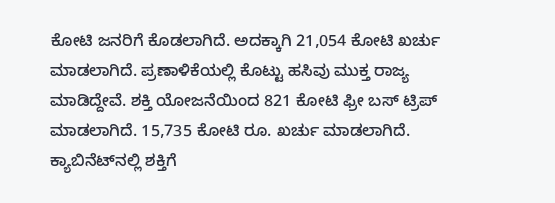ಕೋಟಿ ಜನರಿಗೆ ಕೊಡಲಾಗಿದೆ. ಅದಕ್ಕಾಗಿ 21,054 ಕೋಟಿ ಖರ್ಚು ಮಾಡಲಾಗಿದೆ. ಪ್ರಣಾಳಿಕೆಯಲ್ಲಿ ಕೊಟ್ಟು ಹಸಿವು ಮುಕ್ತ ರಾಜ್ಯ ಮಾಡಿದ್ದೇವೆ. ಶಕ್ತಿ ಯೋಜನೆಯಿಂದ 821 ಕೋಟಿ ಫ್ರೀ ಬಸ್ ಟ್ರಿಪ್ ಮಾಡಲಾಗಿದೆ. 15,735 ಕೋಟಿ ರೂ. ಖರ್ಚು ಮಾಡಲಾಗಿದೆ. ಕ್ಯಾಬಿನೆಟ್‌ನಲ್ಲಿ ಶಕ್ತಿಗೆ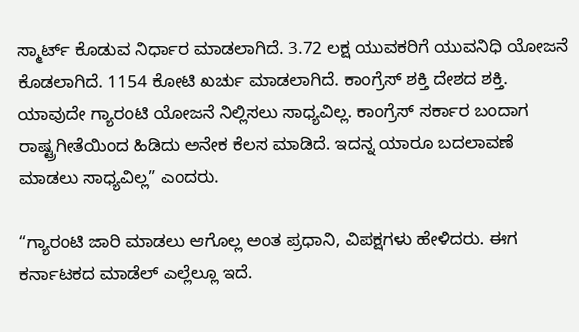ಸ್ಮಾರ್ಟ್ ಕೊಡುವ ನಿರ್ಧಾರ ಮಾಡಲಾಗಿದೆ. 3.72 ಲಕ್ಷ ಯುವಕರಿಗೆ ಯುವನಿಧಿ ಯೋಜನೆ ಕೊಡಲಾಗಿದೆ. 1154 ಕೋಟಿ ಖರ್ಚು ಮಾಡಲಾಗಿದೆ. ಕಾಂಗ್ರೆಸ್ ಶಕ್ತಿ ದೇಶದ ಶಕ್ತಿ. ಯಾವುದೇ ಗ್ಯಾರಂಟಿ ಯೋಜನೆ ನಿಲ್ಲಿಸಲು ಸಾಧ್ಯವಿಲ್ಲ. ಕಾಂಗ್ರೆಸ್ ಸರ್ಕಾರ ಬಂದಾಗ ರಾಷ್ಟ್ರಗೀತೆಯಿಂದ ಹಿಡಿದು ಅನೇಕ ಕೆಲಸ ಮಾಡಿದೆ. ಇದನ್ನ ಯಾರೂ ಬದಲಾವಣೆ ಮಾಡಲು ಸಾಧ್ಯವಿಲ್ಲ” ಎಂದರು.

“ಗ್ಯಾರಂಟಿ ಜಾರಿ ಮಾಡಲು ಆಗೊಲ್ಲ ಅಂತ ಪ್ರಧಾನಿ, ವಿಪಕ್ಷಗಳು ಹೇಳಿದರು. ಈಗ ಕರ್ನಾಟಕದ ಮಾಡೆಲ್ ಎಲ್ಲೆಲ್ಲೂ ಇದೆ.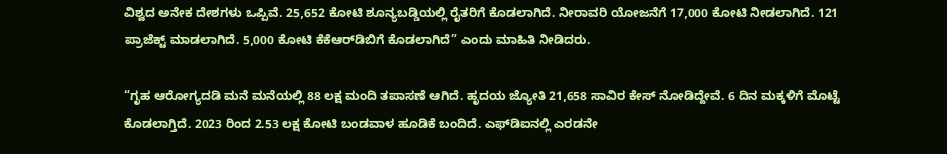ವಿಶ್ವದ ಅನೇಕ ದೇಶಗಳು ಒಪ್ಪಿವೆ. 25,652 ಕೋಟಿ ಶೂನ್ಯಬಡ್ಡಿಯಲ್ಲಿ ರೈತರಿಗೆ ಕೊಡಲಾಗಿದೆ. ನೀರಾವರಿ ಯೋಜನೆಗೆ 17,000 ಕೋಟಿ ನೀಡಲಾಗಿದೆ. 121 ಪ್ರಾಜೆಕ್ಟ್ ಮಾಡಲಾಗಿದೆ. 5,000 ಕೋಟಿ ಕೆಕೆಆರ್‌ಡಿಬಿಗೆ ಕೊಡಲಾಗಿದೆ” ಎಂದು ಮಾಹಿತಿ ನೀಡಿದರು.

“ಗೃಹ ಆರೋಗ್ಯದಡಿ ಮನೆ ಮನೆಯಲ್ಲಿ 88 ಲಕ್ಷ ಮಂದಿ ತಪಾಸಣೆ ಆಗಿದೆ. ಹೃದಯ ಜ್ಯೋತಿ 21,658 ಸಾವಿರ ಕೇಸ್ ನೋಡಿದ್ದೇವೆ. 6 ದಿನ ಮಕ್ಕಳಿಗೆ ಮೊಟ್ಟೆ ಕೊಡಲಾಗ್ತಿದೆ. 2023 ರಿಂದ 2.53 ಲಕ್ಷ ಕೋಟಿ ಬಂಡವಾಳ ಹೂಡಿಕೆ ಬಂದಿದೆ. ಎಫ್‌ಡಿಐನಲ್ಲಿ ಎರಡನೇ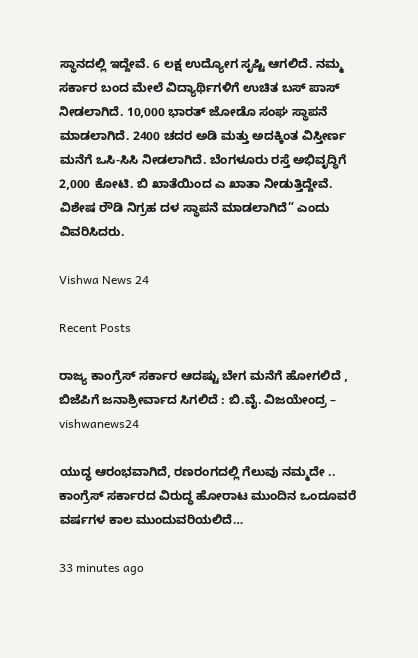ಸ್ಥಾನದಲ್ಲಿ ಇದ್ದೇವೆ. 6 ಲಕ್ಷ ಉದ್ಯೋಗ ಸೃಷ್ಟಿ ಆಗಲಿದೆ. ನಮ್ಮ ಸರ್ಕಾರ ಬಂದ ಮೇಲೆ ವಿದ್ಯಾರ್ಥಿಗಳಿಗೆ ಉಚಿತ ಬಸ್ ಪಾಸ್ ನೀಡಲಾಗಿದೆ. 10,000 ಭಾರತ್ ಜೋಡೊ ಸಂಘ ಸ್ಥಾಪನೆ ಮಾಡಲಾಗಿದೆ. 2400 ಚದರ ಅಡಿ ಮತ್ತು ಅದಕ್ಕಿಂತ ವಿಸ್ತೀರ್ಣ ಮನೆಗೆ ಒಸಿ-ಸಿಸಿ ನೀಡಲಾಗಿದೆ. ಬೆಂಗಳೂರು ರಸ್ತೆ ಅಭಿವೃದ್ಧಿಗೆ 2,000 ಕೋಟಿ. ಬಿ ಖಾತೆಯಿಂದ ಎ ಖಾತಾ ನೀಡುತ್ತಿದ್ದೇವೆ. ವಿಶೇಷ ರೌಡಿ ನಿಗ್ರಹ ದಳ ಸ್ಥಾಪನೆ ಮಾಡಲಾಗಿದೆ” ಎಂದು ವಿವರಿಸಿದರು.

Vishwa News 24

Recent Posts

ರಾಜ್ಯ ಕಾಂಗ್ರೆಸ್ ಸರ್ಕಾರ ಆದಷ್ಟು ಬೇಗ ಮನೆಗೆ ಹೋಗಲಿದೆ , ಬಿಜೆಪಿಗೆ ಜನಾಶ್ರೀರ್ವಾದ ಸಿಗಲಿದೆ : ಬಿ.ವೈ. ವಿಜಯೇಂದ್ರ – vishwanews24

ಯುದ್ಧ ಆರಂಭವಾಗಿದೆ, ರಣರಂಗದಲ್ಲಿ ಗೆಲುವು ನಮ್ಮದೇ .. ಕಾಂಗ್ರೆಸ್ ಸರ್ಕಾರದ ವಿರುದ್ಧ ಹೋರಾಟ ಮುಂದಿನ ಒಂದೂವರೆ ವರ್ಷಗಳ ಕಾಲ ಮುಂದುವರಿಯಲಿದೆ…

33 minutes ago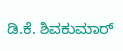ಡಿ.ಕೆ. ಶಿವಕುಮಾರ್‌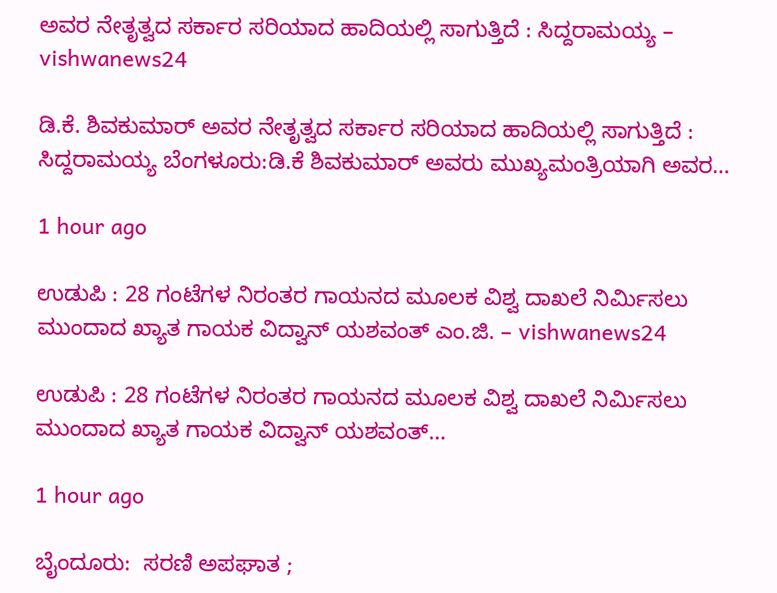ಅವರ ನೇತೃತ್ವದ ಸರ್ಕಾರ ಸರಿಯಾದ ಹಾದಿಯಲ್ಲಿ ಸಾಗುತ್ತಿದೆ : ಸಿದ್ದರಾಮಯ್ಯ – vishwanews24

ಡಿ.ಕೆ. ಶಿವಕುಮಾರ್‌ ಅವರ ನೇತೃತ್ವದ ಸರ್ಕಾರ ಸರಿಯಾದ ಹಾದಿಯಲ್ಲಿ ಸಾಗುತ್ತಿದೆ : ಸಿದ್ದರಾಮಯ್ಯ ಬೆಂಗಳೂರು:ಡಿ.ಕೆ ಶಿವಕುಮಾರ್‌ ಅವರು ಮುಖ್ಯಮಂತ್ರಿಯಾಗಿ ಅವರ…

1 hour ago

ಉಡುಪಿ : 28 ಗಂಟೆಗಳ ನಿರಂತರ ಗಾಯನದ ಮೂಲಕ ವಿಶ್ವ ದಾಖಲೆ ನಿರ್ಮಿಸಲು ಮುಂದಾದ ಖ್ಯಾತ ಗಾಯಕ ವಿದ್ವಾನ್ ಯಶವಂತ್ ಎಂ.ಜಿ. – vishwanews24

ಉಡುಪಿ : 28 ಗಂಟೆಗಳ ನಿರಂತರ ಗಾಯನದ ಮೂಲಕ ವಿಶ್ವ ದಾಖಲೆ ನಿರ್ಮಿಸಲು ಮುಂದಾದ ಖ್ಯಾತ ಗಾಯಕ ವಿದ್ವಾನ್ ಯಶವಂತ್…

1 hour ago

ಬೈಂದೂರು:  ಸರಣಿ ಅಪಘಾತ ;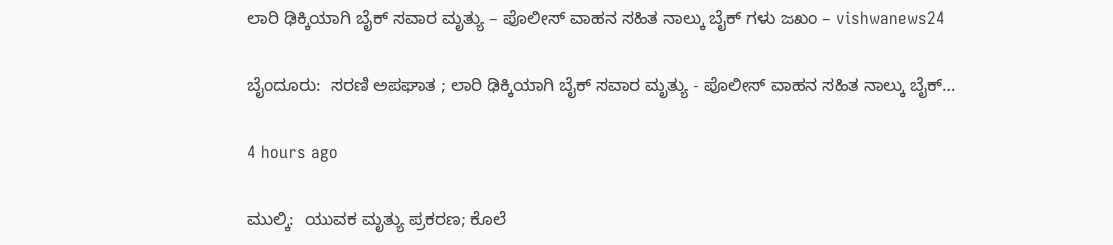ಲಾರಿ ಢಿಕ್ಕಿಯಾಗಿ ಬೈಕ್ ಸವಾರ ಮೃತ್ಯು – ಪೊಲೀಸ್ ವಾಹನ ಸಹಿತ ನಾಲ್ಕು ಬೈಕ್ ಗಳು ಜಖಂ – vishwanews24

ಬೈಂದೂರು:  ಸರಣಿ ಅಪಘಾತ ; ಲಾರಿ ಢಿಕ್ಕಿಯಾಗಿ ಬೈಕ್ ಸವಾರ ಮೃತ್ಯು - ಪೊಲೀಸ್ ವಾಹನ ಸಹಿತ ನಾಲ್ಕು ಬೈಕ್…

4 hours ago

ಮುಲ್ಕಿ:  ಯುವಕ ಮೃತ್ಯು ಪ್ರಕರಣ; ಕೊಲೆ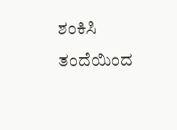ಶಂಕಿಸಿ ತಂದೆಯಿಂದ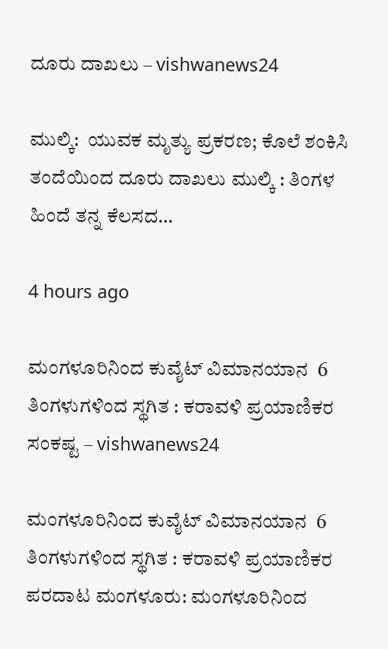ದೂರು ದಾಖಲು – vishwanews24

ಮುಲ್ಕಿ:  ಯುವಕ ಮೃತ್ಯು ಪ್ರಕರಣ; ಕೊಲೆ ಶಂಕಿಸಿ ತಂದೆಯಿಂದ ದೂರು ದಾಖಲು ಮುಲ್ಕಿ : ತಿಂಗಳ ಹಿಂದೆ ತನ್ನ ಕೆಲಸದ…

4 hours ago

ಮಂಗಳೂರಿನಿಂದ ಕುವೈಟ್‌ ವಿಮಾನಯಾನ  6 ತಿಂಗಳುಗಳಿಂದ ಸ್ಥಗಿತ : ಕರಾವಳಿ ಪ್ರಯಾಣಿಕರ ಸಂಕಷ್ಟ – vishwanews24

ಮಂಗಳೂರಿನಿಂದ ಕುವೈಟ್‌ ವಿಮಾನಯಾನ  6 ತಿಂಗಳುಗಳಿಂದ ಸ್ಥಗಿತ : ಕರಾವಳಿ ಪ್ರಯಾಣಿಕರ ಪರದಾಟ ಮಂಗಳೂರು: ಮಂಗಳೂರಿನಿಂದ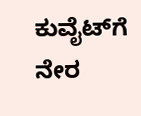ಕುವೈಟ್‌ಗೆ ನೇರ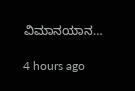ವಿಮಾನಯಾನ…

4 hours ago